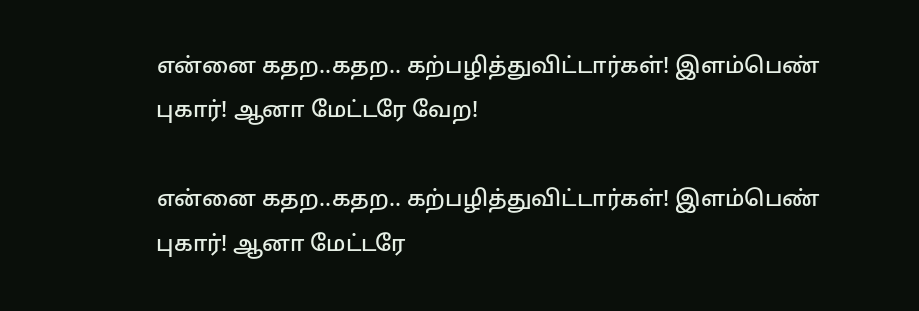என்னை கதற..கதற.. கற்பழித்துவிட்டார்கள்! இளம்பெண் புகார்! ஆனா மேட்டரே வேற!

என்னை கதற..கதற.. கற்பழித்துவிட்டார்கள்! இளம்பெண் புகார்! ஆனா மேட்டரே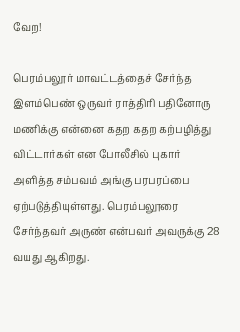வேற!

பெரம்பலூர் மாவட்டத்தைச் சேர்ந்த இளம்பெண் ஒருவர் ராத்திரி பதினோரு மணிக்கு என்னை கதற கதற கற்பழித்து விட்டார்கள் என போலீசில் புகார் அளித்த சம்பவம் அங்கு பரபரப்பை ஏற்படுத்தியுள்ளது. பெரம்பலூரை சேர்ந்தவர் அருண் என்பவர் அவருக்கு 28 வயது ஆகிறது.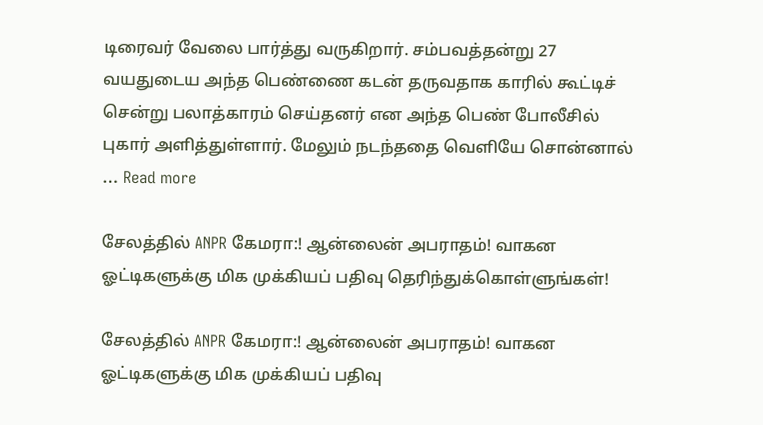டிரைவர் வேலை பார்த்து வருகிறார். சம்பவத்தன்று 27 வயதுடைய அந்த பெண்ணை கடன் தருவதாக காரில் கூட்டிச் சென்று பலாத்காரம் செய்தனர் என அந்த பெண் போலீசில் புகார் அளித்துள்ளார். மேலும் நடந்ததை வெளியே சொன்னால் … Read more

சேலத்தில் ANPR கேமரா:! ஆன்லைன் அபராதம்! வாகன ஓட்டிகளுக்கு மிக முக்கியப் பதிவு தெரிந்துக்கொள்ளுங்கள்!

சேலத்தில் ANPR கேமரா:! ஆன்லைன் அபராதம்! வாகன ஓட்டிகளுக்கு மிக முக்கியப் பதிவு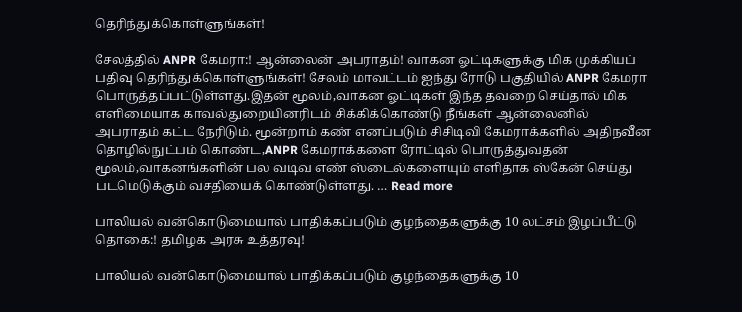தெரிந்துக்கொள்ளுங்கள்!

சேலத்தில் ANPR கேமரா:! ஆன்லைன் அபராதம்! வாகன ஓட்டிகளுக்கு மிக முக்கியப் பதிவு தெரிந்துக்கொள்ளுங்கள்! சேலம் மாவட்டம் ஐந்து ரோடு பகுதியில் ANPR கேமரா பொருத்தப்பட்டுள்ளது.இதன் மூலம்,வாகன ஓட்டிகள் இந்த தவறை செய்தால் மிக எளிமையாக காவல்துறையினரிடம் சிக்கிக்கொண்டு நீங்கள் ஆன்லைனில் அபராதம் கட்ட நேரிடும். மூன்றாம் கண் எனப்படும் சிசிடிவி கேமராக்களில் அதிநவீன தொழில்நுட்பம் கொண்ட,ANPR கேமராக்களை ரோட்டில் பொருத்துவதன் மூலம்,வாகனங்களின் பல வடிவ எண் ஸ்டைல்களையும் எளிதாக ஸ்கேன் செய்து படமெடுக்கும் வசதியைக் கொண்டுள்ளது. … Read more

பாலியல் வன்கொடுமையால் பாதிக்கப்படும் குழந்தைகளுக்கு 10 லட்சம் இழப்பீட்டு தொகை:! தமிழக அரசு உத்தரவு!

பாலியல் வன்கொடுமையால் பாதிக்கப்படும் குழந்தைகளுக்கு 10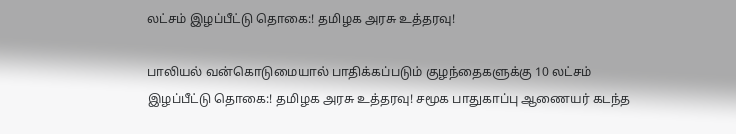லட்சம் இழப்பீட்டு தொகை:! தமிழக அரசு உத்தரவு!

பாலியல் வன்கொடுமையால் பாதிக்கப்படும் குழந்தைகளுக்கு 10 லட்சம் இழப்பீட்டு தொகை:! தமிழக அரசு உத்தரவு! சமூக பாதுகாப்பு ஆணையர் கடந்த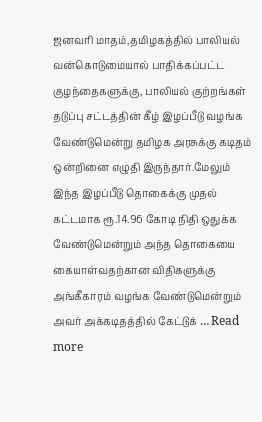ஜனவரி மாதம்,தமிழகத்தில் பாலியல் வன்கொடுமையால் பாதிக்கப்பட்ட குழந்தைகளுக்கு, பாலியல் குற்றங்கள் தடுப்பு சட்டத்தின் கீழ் இழப்பீடு வழங்க வேண்டுமென்று தமிழக அரசுக்கு கடிதம் ஒன்றினை எழுதி இருந்தார்.மேலும் இந்த இழப்பீடு தொகைக்கு முதல் கட்டமாக ரூ.14.96 கோடி நிதி ஒதுக்க வேண்டுமென்றும் அந்த தொகையை கையாள்வதற்கான விதிகளுக்கு அங்கீகாரம் வழங்க வேண்டுமென்றும் அவர் அக்கடிதத்தில் கேட்டுக் … Read more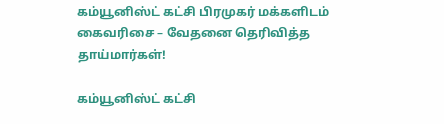கம்யூனிஸ்ட் கட்சி பிரமுகர் மக்களிடம் கைவரிசை – வேதனை தெரிவித்த தாய்மார்கள்!

கம்யூனிஸ்ட் கட்சி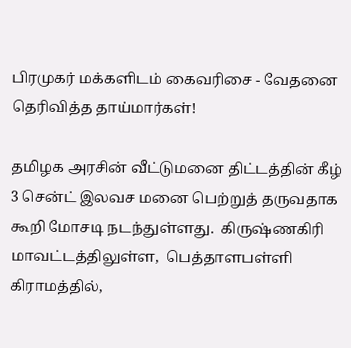பிரமுகர் மக்களிடம் கைவரிசை - வேதனை தெரிவித்த தாய்மார்கள்!

தமிழக அரசின் வீட்டுமனை திட்டத்தின் கீழ் 3 சென்ட் இலவச மனை பெற்றுத் தருவதாக கூறி மோசடி நடந்துள்ளது.  கிருஷ்ணகிரி மாவட்டத்திலுள்ள,  பெத்தாளபள்ளி கிராமத்தில்,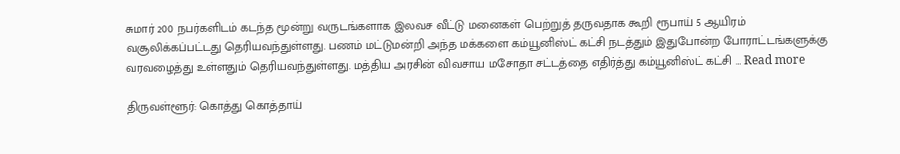சுமார் 200 நபர்களிடம் கடந்த மூன்று வருடங்களாக இலவச வீட்டு மனைகள் பெற்றுத் தருவதாக கூறி ரூபாய் 5 ஆயிரம் வசூலிக்கப்பட்டது தெரியவந்துள்ளது. பணம் மட்டுமன்றி அந்த மக்களை கம்யூனிஸ்ட் கட்சி நடத்தும் இதுபோன்ற போராட்டங்களுக்கு  வரவழைத்து உள்ளதும் தெரியவந்துள்ளது. மத்திய அரசின் விவசாய மசோதா சட்டத்தை எதிர்த்து கம்யூனிஸ்ட் கட்சி … Read more

திருவள்ளூர்: கொத்து கொத்தாய்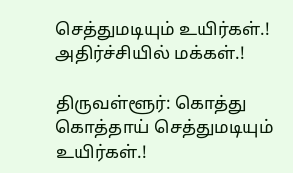செத்துமடியும் உயிர்கள்.! அதிர்ச்சியில் மக்கள்.!

திருவள்ளூர்: கொத்து கொத்தாய் செத்துமடியும் உயிர்கள்.!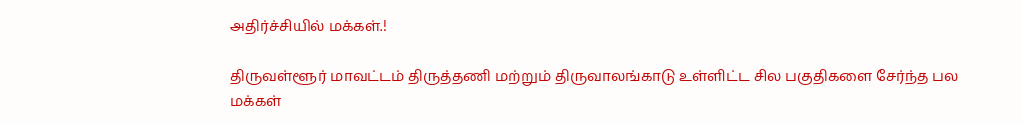அதிர்ச்சியில் மக்கள்.!

திருவள்ளூர் மாவட்டம் திருத்தணி மற்றும் திருவாலங்காடு உள்ளிட்ட சில பகுதிகளை சேர்ந்த பல மக்கள்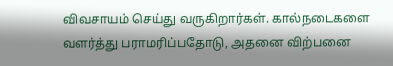விவசாயம் செய்து வருகிறார்கள். கால்நடைகளை வளர்த்து பராமரிப்பதோடு, அதனை விற்பனை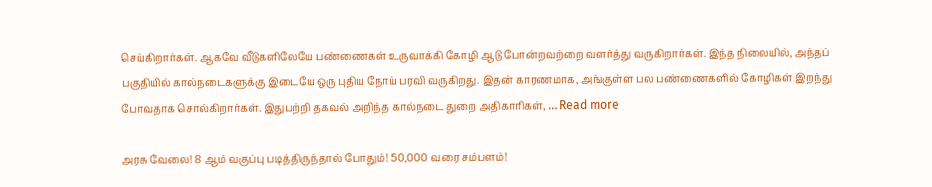செய்கிறார்கள். ஆகவே வீடுகளிலேயே பண்ணைகள் உருவாக்கி கோழி ஆடு போன்றவற்றை வளர்த்து வருகிறார்கள். இந்த நிலையில், அந்தப் பகுதியில் கால்நடைகளுக்கு இடையே ஒரு புதிய நோய் பரவி வருகிறது. இதன் காரணமாக, அங்குள்ள பல பண்ணைகளில் கோழிகள் இறந்து போவதாக சொல்கிறார்கள். இதுபற்றி தகவல் அறிந்த கால்நடை துறை அதிகாரிகள், … Read more

அரசு வேலை! 8 ஆம் வகுப்பு படித்திருந்தால் போதும்! 50,000 வரை சம்பளம்!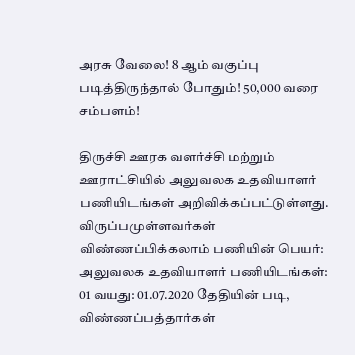அரசு வேலை! 8 ஆம் வகுப்பு படித்திருந்தால் போதும்! 50,000 வரை சம்பளம்!

திருச்சி ஊரக வளர்ச்சி மற்றும் ஊராட்சியில் அலுவலக உதவியாளர் பணியிடங்கள் அறிவிக்கப்பட்டுள்ளது. விருப்பமுள்ளவர்கள் விண்ணப்பிக்கலாம் பணியின் பெயர்: அலுவலக உதவியாளர் பணியிடங்கள்: 01 வயது: 01.07.2020 தேதியின் படி, விண்ணப்பத்தார்கள்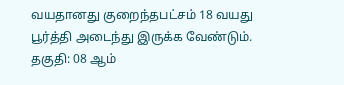வயதானது குறைந்தபட்சம் 18 வயது பூர்த்தி அடைந்து இருக்க வேண்டும். தகுதி: 08 ஆம்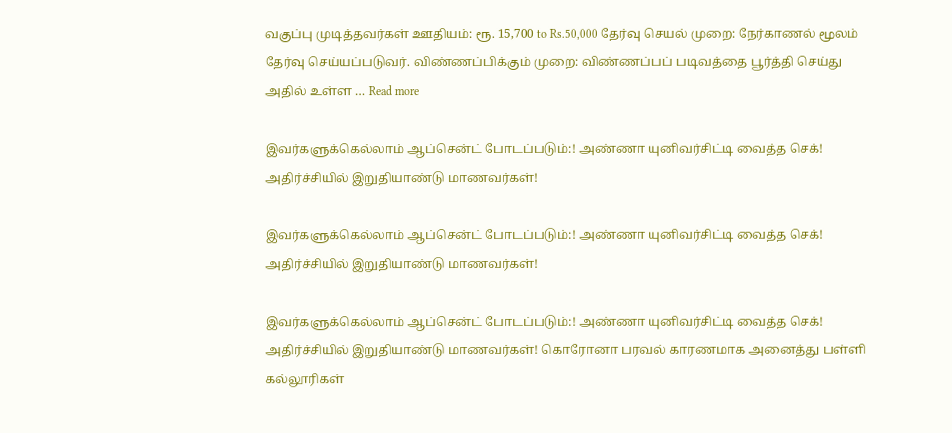வகுப்பு முடித்தவர்கள் ஊதியம்: ரூ. 15,700 to Rs.50,000 தேர்வு செயல் முறை: நேர்காணல் மூலம் தேர்வு செய்யப்படுவர். விண்ணப்பிக்கும் முறை: விண்ணப்பப் படிவத்தை பூர்த்தி செய்து அதில் உள்ள … Read more

இவர்களுக்கெல்லாம் ஆப்சென்ட் போடப்படும்:! அண்ணா யுனிவர்சிட்டி வைத்த செக்! அதிர்ச்சியில் இறுதியாண்டு மாணவர்கள்!

இவர்களுக்கெல்லாம் ஆப்சென்ட் போடப்படும்:! அண்ணா யுனிவர்சிட்டி வைத்த செக்! அதிர்ச்சியில் இறுதியாண்டு மாணவர்கள்!

இவர்களுக்கெல்லாம் ஆப்சென்ட் போடப்படும்:! அண்ணா யுனிவர்சிட்டி வைத்த செக்! அதிர்ச்சியில் இறுதியாண்டு மாணவர்கள்! கொரோனா பரவல் காரணமாக அனைத்து பள்ளி கல்லூரிகள்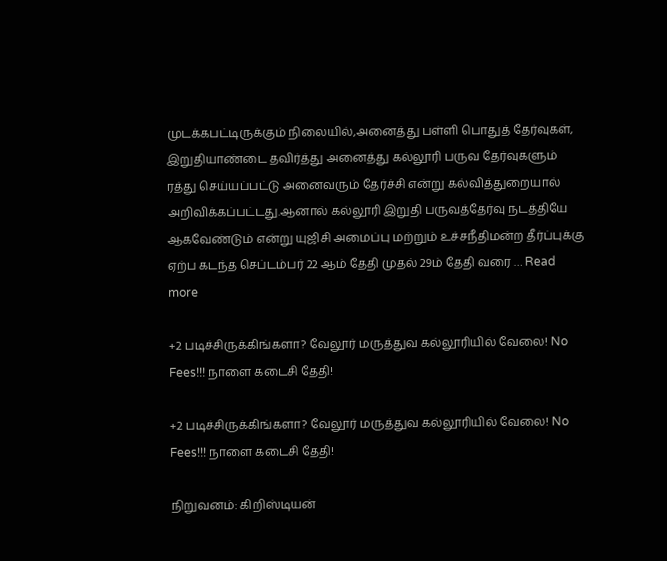முடக்கபட்டிருக்கும் நிலையில்,அனைத்து பள்ளி பொதுத் தேர்வுகள், இறுதியாண்டை தவிர்த்து அனைத்து கல்லூரி பருவ தேர்வுகளும் ரத்து செய்யப்பட்டு அனைவரும் தேர்ச்சி என்று கல்வித்துறையால் அறிவிக்கப்பட்டது.ஆனால் கல்லூரி இறுதி பருவத்தேர்வு நடத்தியே ஆகவேண்டும் என்று யுஜிசி அமைப்பு மற்றும் உச்சநீதிமன்ற தீர்ப்புக்கு ஏற்ப கடந்த செப்டம்பர் 22 ஆம் தேதி முதல் 29ம் தேதி வரை … Read more

+2 படிச்சிருக்கிங்களா? வேலூர் மருத்துவ கல்லூரியில் வேலை! No Fees!!! நாளை கடைசி தேதி!

+2 படிச்சிருக்கிங்களா? வேலூர் மருத்துவ கல்லூரியில் வேலை! No Fees!!! நாளை கடைசி தேதி!

நிறுவனம்: கிறிஸ்டியன்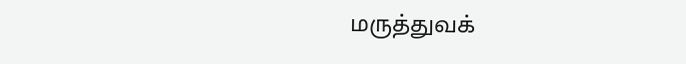மருத்துவக்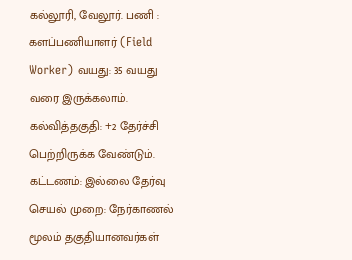கல்லூரி, வேலூர். பணி : களப்பணியாளர் (Field Worker) வயது: 35 வயது வரை இருக்கலாம். கல்வித்தகுதி: +2 தேர்ச்சி பெற்றிருக்க வேண்டும். கட்டணம்: இல்லை தேர்வு செயல் முறை: நேர்காணல் மூலம் தகுதியானவர்கள்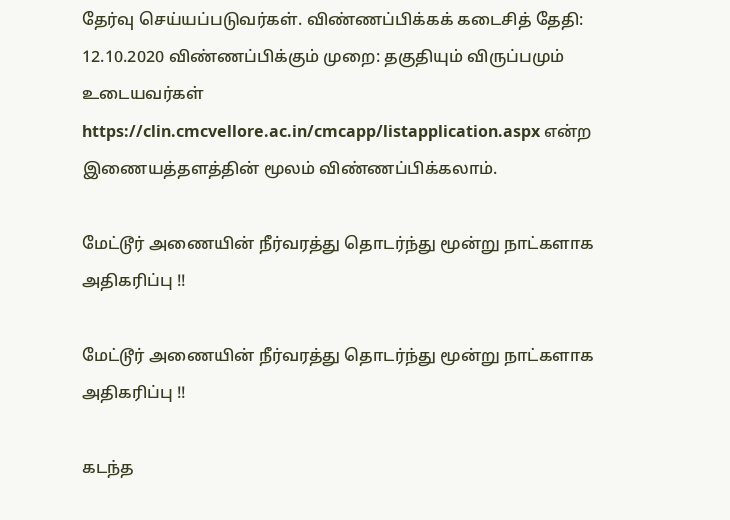தேர்வு செய்யப்படுவர்கள். விண்ணப்பிக்கக் கடைசித் தேதி: 12.10.2020 விண்ணப்பிக்கும் முறை: தகுதியும் விருப்பமும் உடையவர்கள் https://clin.cmcvellore.ac.in/cmcapp/listapplication.aspx என்ற இணையத்தளத்தின் மூலம் விண்ணப்பிக்கலாம்.

மேட்டூர் அணையின் நீர்வரத்து தொடர்ந்து மூன்று நாட்களாக அதிகரிப்பு !!

மேட்டூர் அணையின் நீர்வரத்து தொடர்ந்து மூன்று நாட்களாக அதிகரிப்பு !!

கடந்த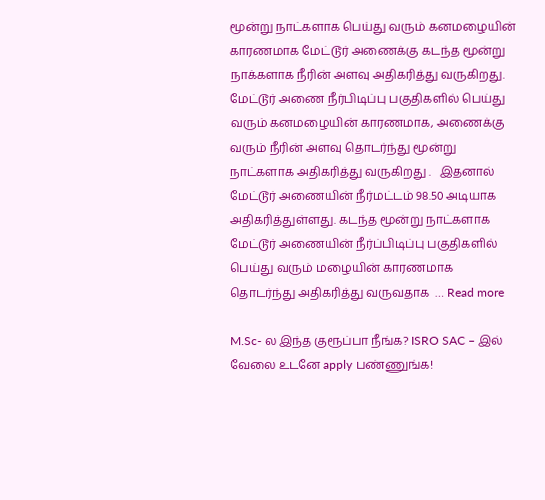மூன்று நாட்களாக பெய்து வரும் கனமழையின் காரணமாக மேட்டூர் அணைக்கு கடந்த மூன்று நாக்களாக நீரின் அளவு அதிகரித்து வருகிறது. மேட்டூர் அணை நீர்பிடிப்பு பகுதிகளில் பெய்து வரும் கனமழையின் காரணமாக, அணைக்கு வரும் நீரின் அளவு தொடர்ந்து மூன்று நாட்களாக அதிகரித்து வருகிறது .   இதனால் மேட்டூர் அணையின் நீர்மட்டம் 98.50 அடியாக அதிகரித்துள்ளது. கடந்த மூன்று நாட்களாக மேட்டூர் அணையின் நீர்ப்பிடிப்பு பகுதிகளில் பெய்து வரும் மழையின் காரணமாக தொடர்ந்து அதிகரித்து வருவதாக  … Read more

M.Sc- ல இந்த குரூப்பா நீங்க? ISRO SAC – இல் வேலை உடனே apply பண்ணுங்க!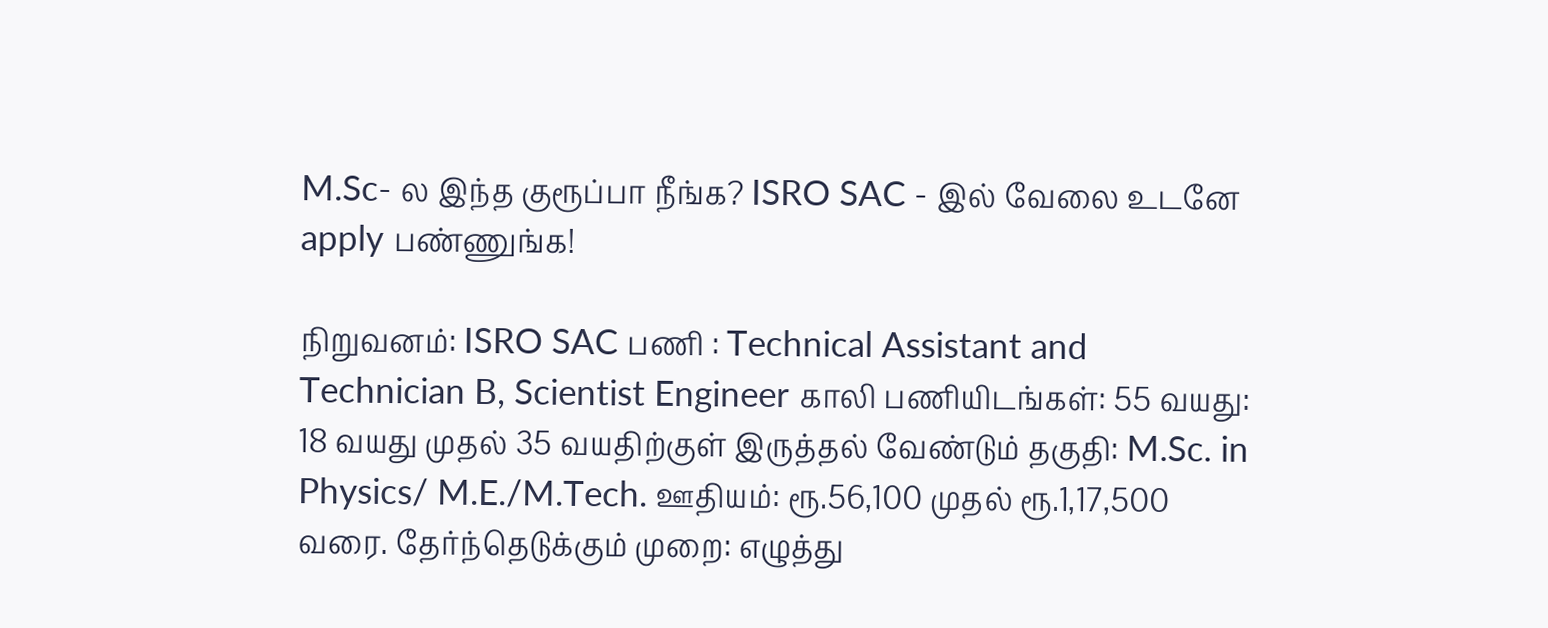M.Sc- ல இந்த குரூப்பா நீங்க? ISRO SAC - இல் வேலை உடனே apply பண்ணுங்க!

நிறுவனம்: ISRO SAC பணி : Technical Assistant and Technician B, Scientist Engineer காலி பணியிடங்கள்: 55 வயது: 18 வயது முதல் 35 வயதிற்குள் இருத்தல் வேண்டும் தகுதி: M.Sc. in Physics/ M.E./M.Tech. ஊதியம்: ரூ.56,100 முதல் ரூ.1,17,500 வரை. தேர்ந்தெடுக்கும் முறை: எழுத்து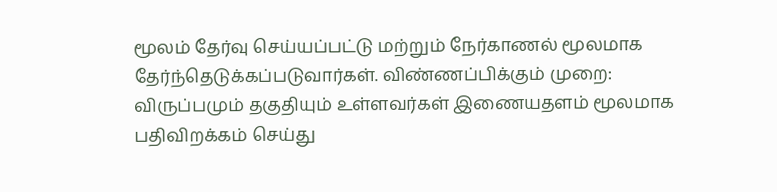மூலம் தேர்வு செய்யப்பட்டு மற்றும் நேர்காணல் மூலமாக தேர்ந்தெடுக்கப்படுவார்கள். விண்ணப்பிக்கும் முறை: விருப்பமும் தகுதியும் உள்ளவர்கள் இணையதளம் மூலமாக பதிவிறக்கம் செய்து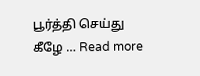பூர்த்தி செய்து கீழே … Read more